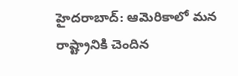హైదరాబాద్: ఆమెరికాలో మన రాష్ట్రానికి చెందిన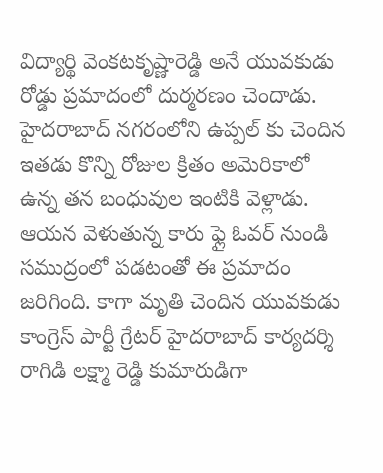విద్యార్థి వెంకటకృష్ణారెడ్డి అనే యువకుడు రోడ్డు ప్రమాదంలో దుర్మరణం చెందాడు. హైదరాబాద్ నగరంలోని ఉప్పల్ కు చెందిన ఇతడు కొన్ని రోజుల క్రితం అమెరికాలో ఉన్న తన బంధువుల ఇంటికి వెళ్లాడు. ఆయన వెళుతున్న కారు ఫ్లై ఓవర్ నుండి సముద్రంలో పడటంతో ఈ ప్రమాదం జరిగింది. కాగా మృతి చెందిన యువకుడు కాంగ్రెస్ పార్టీ గ్రేటర్ హైదరాబాద్ కార్యదర్శి రాగిడి లక్ష్మా రెడ్డి కుమారుడిగా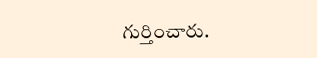గుర్తించారు.